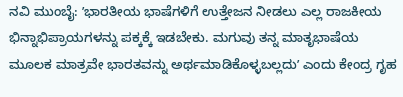ನವಿ ಮುಂಬೈ: ʼಭಾರತೀಯ ಭಾಷೆಗಳಿಗೆ ಉತ್ತೇಜನ ನೀಡಲು ಎಲ್ಲ ರಾಜಕೀಯ ಭಿನ್ನಾಭಿಪ್ರಾಯಗಳನ್ನು ಪಕ್ಕಕ್ಕೆ ಇಡಬೇಕು. ಮಗುವು ತನ್ನ ಮಾತೃಭಾಷೆಯ ಮೂಲಕ ಮಾತ್ರವೇ ಭಾರತವನ್ನು ಅರ್ಥಮಾಡಿಕೊಳ್ಳಬಲ್ಲದುʼ ಎಂದು ಕೇಂದ್ರ ಗೃಹ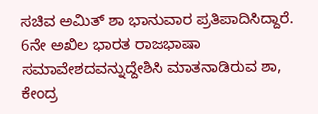ಸಚಿವ ಅಮಿತ್ ಶಾ ಭಾನುವಾರ ಪ್ರತಿಪಾದಿಸಿದ್ದಾರೆ.
6ನೇ ಅಖಿಲ ಭಾರತ ರಾಜಭಾಷಾ ಸಮಾವೇಶದವನ್ನುದ್ದೇಶಿಸಿ ಮಾತನಾಡಿರುವ ಶಾ, ಕೇಂದ್ರ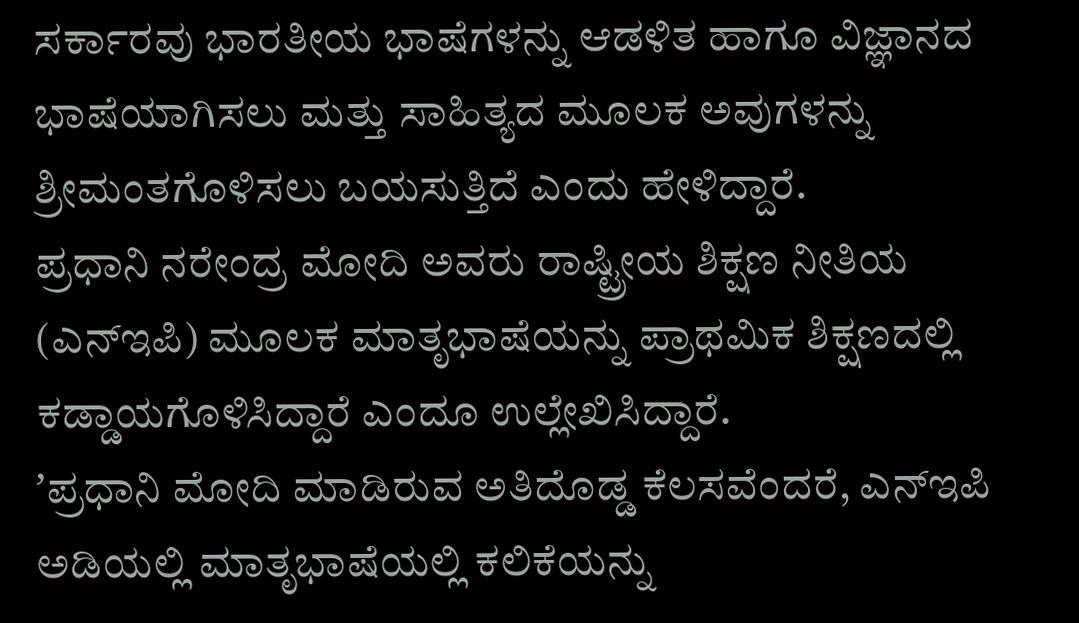ಸರ್ಕಾರವು ಭಾರತೀಯ ಭಾಷೆಗಳನ್ನು ಆಡಳಿತ ಹಾಗೂ ವಿಜ್ಞಾನದ ಭಾಷೆಯಾಗಿಸಲು ಮತ್ತು ಸಾಹಿತ್ಯದ ಮೂಲಕ ಅವುಗಳನ್ನು ಶ್ರೀಮಂತಗೊಳಿಸಲು ಬಯಸುತ್ತಿದೆ ಎಂದು ಹೇಳಿದ್ದಾರೆ.
ಪ್ರಧಾನಿ ನರೇಂದ್ರ ಮೋದಿ ಅವರು ರಾಷ್ಟ್ರೀಯ ಶಿಕ್ಷಣ ನೀತಿಯ (ಎನ್ಇಪಿ) ಮೂಲಕ ಮಾತೃಭಾಷೆಯನ್ನು ಪ್ರಾಥಮಿಕ ಶಿಕ್ಷಣದಲ್ಲಿ ಕಡ್ಡಾಯಗೊಳಿಸಿದ್ದಾರೆ ಎಂದೂ ಉಲ್ಲೇಖಿಸಿದ್ದಾರೆ.
ʼಪ್ರಧಾನಿ ಮೋದಿ ಮಾಡಿರುವ ಅತಿದೊಡ್ಡ ಕೆಲಸವೆಂದರೆ, ಎನ್ಇಪಿ ಅಡಿಯಲ್ಲಿ ಮಾತೃಭಾಷೆಯಲ್ಲಿ ಕಲಿಕೆಯನ್ನು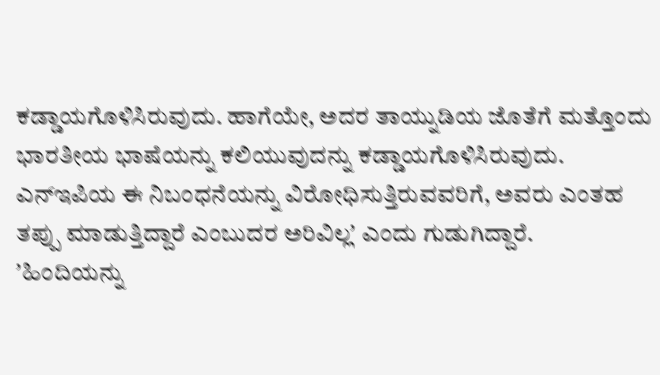ಕಡ್ಡಾಯಗೊಳಿಸಿರುವುದು. ಹಾಗೆಯೇ, ಅದರ ತಾಯ್ನುಡಿಯ ಜೊತೆಗೆ ಮತ್ತೊಂದು ಭಾರತೀಯ ಭಾಷೆಯನ್ನು ಕಲಿಯುವುದನ್ನು ಕಡ್ಡಾಯಗೊಳಿಸಿರುವುದು. ಎನ್ಇಪಿಯ ಈ ನಿಬಂಧನೆಯನ್ನು ವಿರೋಧಿಸುತ್ತಿರುವವರಿಗೆ, ಅವರು ಎಂತಹ ತಪ್ಪು ಮಾಡುತ್ತಿದ್ದಾರೆ ಎಂಬುದರ ಅರಿವಿಲ್ಲʼ ಎಂದು ಗುಡುಗಿದ್ದಾರೆ.
ʼಹಿಂದಿಯನ್ನು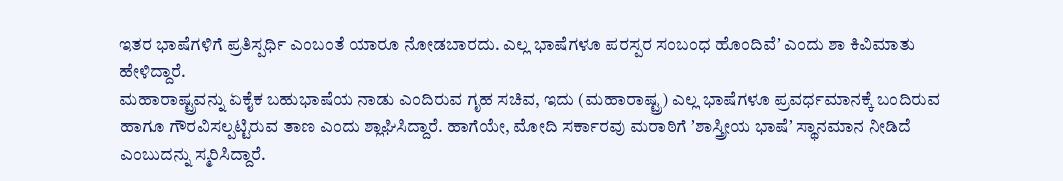ಇತರ ಭಾಷೆಗಳಿಗೆ ಪ್ರತಿಸ್ಪರ್ಧಿ ಎಂಬಂತೆ ಯಾರೂ ನೋಡಬಾರದು. ಎಲ್ಲ ಭಾಷೆಗಳೂ ಪರಸ್ಪರ ಸಂಬಂಧ ಹೊಂದಿವೆʼ ಎಂದು ಶಾ ಕಿವಿಮಾತು ಹೇಳಿದ್ದಾರೆ.
ಮಹಾರಾಷ್ಟ್ರವನ್ನು ಏಕೈಕ ಬಹುಭಾಷೆಯ ನಾಡು ಎಂದಿರುವ ಗೃಹ ಸಚಿವ, ಇದು (ಮಹಾರಾಷ್ಟ್ರ) ಎಲ್ಲ ಭಾಷೆಗಳೂ ಪ್ರವರ್ಧಮಾನಕ್ಕೆ ಬಂದಿರುವ ಹಾಗೂ ಗೌರವಿಸಲ್ಪಟ್ಟಿರುವ ತಾಣ ಎಂದು ಶ್ಲಾಘಿಸಿದ್ದಾರೆ. ಹಾಗೆಯೇ, ಮೋದಿ ಸರ್ಕಾರವು ಮರಾಠಿಗೆ ʼಶಾಸ್ತ್ರೀಯ ಭಾಷೆʼ ಸ್ಥಾನಮಾನ ನೀಡಿದೆ ಎಂಬುದನ್ನು ಸ್ಮರಿಸಿದ್ದಾರೆ.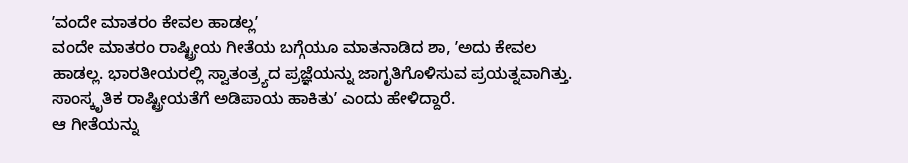ʼವಂದೇ ಮಾತರಂ ಕೇವಲ ಹಾಡಲ್ಲʼ
ವಂದೇ ಮಾತರಂ ರಾಷ್ಟ್ರೀಯ ಗೀತೆಯ ಬಗ್ಗೆಯೂ ಮಾತನಾಡಿದ ಶಾ, ʼಅದು ಕೇವಲ ಹಾಡಲ್ಲ. ಭಾರತೀಯರಲ್ಲಿ ಸ್ವಾತಂತ್ರ್ಯದ ಪ್ರಜ್ಞೆಯನ್ನು ಜಾಗೃತಿಗೊಳಿಸುವ ಪ್ರಯತ್ನವಾಗಿತ್ತು. ಸಾಂಸ್ಕೃತಿಕ ರಾಷ್ಟ್ರೀಯತೆಗೆ ಅಡಿಪಾಯ ಹಾಕಿತುʼ ಎಂದು ಹೇಳಿದ್ದಾರೆ.
ಆ ಗೀತೆಯನ್ನು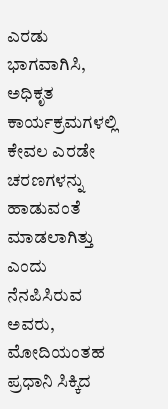ಎರಡು ಭಾಗವಾಗಿಸಿ, ಅಧಿಕೃತ ಕಾರ್ಯಕ್ರಮಗಳಲ್ಲಿ ಕೇವಲ ಎರಡೇ ಚರಣಗಳನ್ನು ಹಾಡುವಂತೆ ಮಾಡಲಾಗಿತ್ತು ಎಂದು ನೆನಪಿಸಿರುವ ಅವರು, ಮೋದಿಯಂತಹ ಪ್ರಧಾನಿ ಸಿಕ್ಕಿದ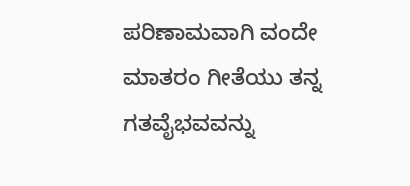ಪರಿಣಾಮವಾಗಿ ವಂದೇ ಮಾತರಂ ಗೀತೆಯು ತನ್ನ ಗತವೈಭವವನ್ನು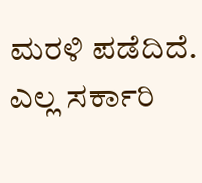ಮರಳಿ ಪಡೆದಿದೆ. ಎಲ್ಲ ಸರ್ಕಾರಿ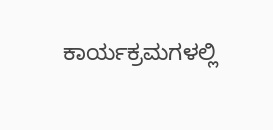ಕಾರ್ಯಕ್ರಮಗಳಲ್ಲಿ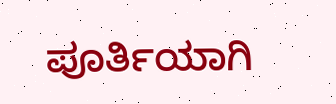ಪೂರ್ತಿಯಾಗಿ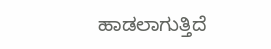ಹಾಡಲಾಗುತ್ತಿದೆ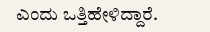ಎಂದು ಒತ್ತಿಹೇಳಿದ್ದಾರೆ.